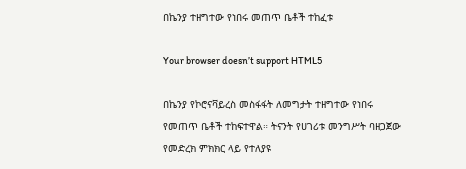በኬንያ ተዘግተው የነበሩ መጠጥ ቤቶች ተከፈቱ

Your browser doesn’t support HTML5

በኬንያ የኮሮናቫይረስ መስፋፋት ለመግታት ተዘግተው የነበሩ የመጠጥ ቤቶች ተከፍተዋል። ትናንት የሀገሪቱ መንግሥት ባዘጋጀው የመድረክ ምክክር ላይ የተለያዩ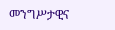መንግሥታዊና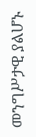መንግሥታዊ ያልሆኑ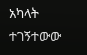አካላት ተገኝተውው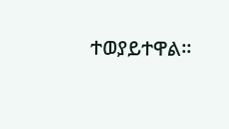ተወያይተዋል።